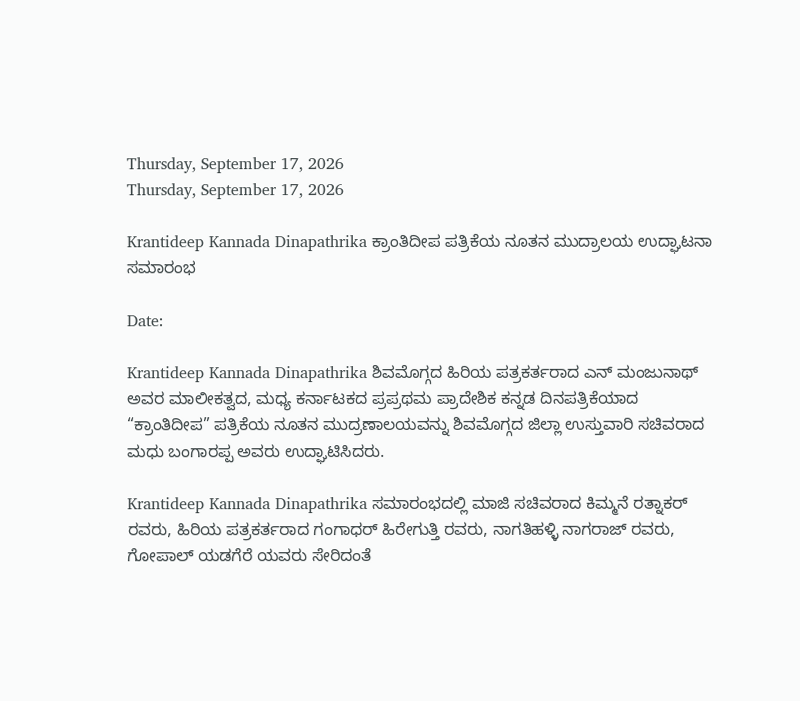Thursday, September 17, 2026
Thursday, September 17, 2026

Krantideep Kannada Dinapathrika ಕ್ರಾಂತಿದೀಪ ಪತ್ರಿಕೆಯ ನೂತನ ಮುದ್ರಾಲಯ ಉದ್ಘಾಟನಾ ಸಮಾರಂಭ

Date:

Krantideep Kannada Dinapathrika ಶಿವಮೊಗ್ಗದ ಹಿರಿಯ ಪತ್ರಕರ್ತರಾದ ಎನ್ ಮಂಜುನಾಥ್ ಅವರ ಮಾಲೀಕತ್ವದ, ಮಧ್ಯ ಕರ್ನಾಟಕದ ಪ್ರಪ್ರಥಮ ಪ್ರಾದೇಶಿಕ ಕನ್ನಡ ದಿನಪತ್ರಿಕೆಯಾದ “ಕ್ರಾಂತಿದೀಪ” ಪತ್ರಿಕೆಯ ನೂತನ ಮುದ್ರಣಾಲಯವನ್ನು ಶಿವಮೊಗ್ಗದ ಜಿಲ್ಲಾ ಉಸ್ತುವಾರಿ ಸಚಿವರಾದ ಮಧು ಬಂಗಾರಪ್ಪ ಅವರು ಉದ್ಘಾಟಿಸಿದರು.

Krantideep Kannada Dinapathrika ಸಮಾರಂಭದಲ್ಲಿ ಮಾಜಿ ಸಚಿವರಾದ ಕಿಮ್ಮನೆ ರತ್ನಾಕರ್ ರವರು, ಹಿರಿಯ ಪತ್ರಕರ್ತರಾದ ಗಂಗಾಧರ್ ಹಿರೇಗುತ್ತಿ ರವರು, ನಾಗತಿಹಳ್ಳಿ ನಾಗರಾಜ್ ರವರು, ಗೋಪಾಲ್ ಯಡಗೆರೆ ಯವರು ಸೇರಿದಂತೆ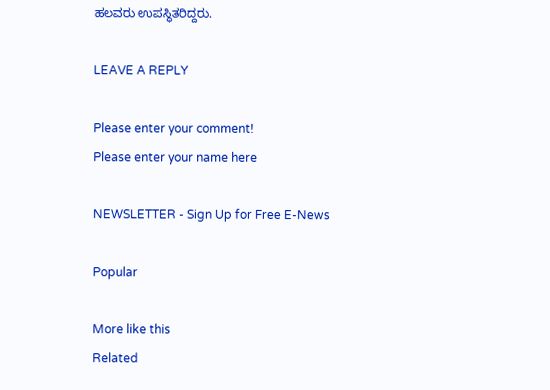ಹಲವರು ಉಪಸ್ಥಿತರಿದ್ದರು.

LEAVE A REPLY

Please enter your comment!
Please enter your name here

NEWSLETTER - Sign Up for Free E-News

Popular

More like this
Related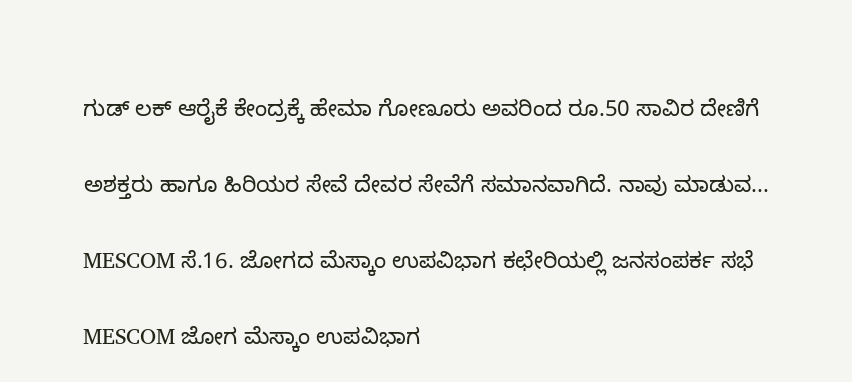ಗುಡ್ ಲಕ್ ಆರೈಕೆ ಕೇಂದ್ರಕ್ಕೆ ಹೇಮಾ ಗೋಣೂರು ಅವರಿಂದ ರೂ.50 ಸಾವಿರ ದೇಣಿಗೆ

ಅಶಕ್ತರು ಹಾಗೂ ಹಿರಿಯರ ಸೇವೆ ದೇವರ ಸೇವೆಗೆ ಸಮಾನವಾಗಿದೆ. ನಾವು ಮಾಡುವ...

MESCOM ಸೆ.16. ಜೋಗದ ಮೆಸ್ಕಾಂ ಉಪವಿಭಾಗ ಕಛೇರಿಯಲ್ಲಿ ಜನಸಂಪರ್ಕ ಸಭೆ

MESCOM ಜೋಗ ಮೆಸ್ಕಾಂ ಉಪವಿಭಾಗ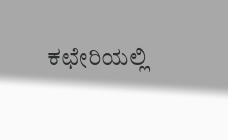ಕಛೇರಿಯಲ್ಲಿ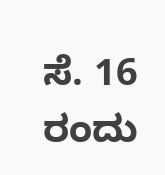ಸೆ. 16 ರಂದು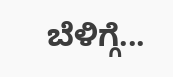ಬೆಳಿಗ್ಗೆ...